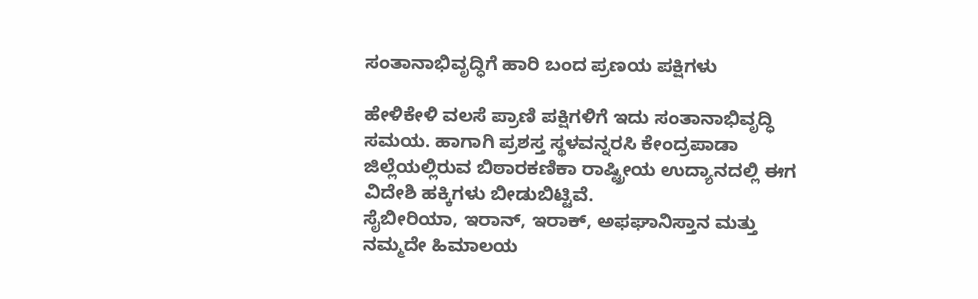ಸಂತಾನಾಭಿವೃದ್ಧಿಗೆ ಹಾರಿ ಬಂದ ಪ್ರಣಯ ಪಕ್ಷಿಗಳು

ಹೇಳಿಕೇಳಿ ವಲಸೆ ಪ್ರಾಣಿ ಪಕ್ಷಿಗಳಿಗೆ ಇದು ಸಂತಾನಾಭಿವೃದ್ಧಿ ಸಮಯ. ಹಾಗಾಗಿ ಪ್ರಶಸ್ತ ಸ್ಥಳವನ್ನರಸಿ ಕೇಂದ್ರಪಾಡಾ ಜಿಲ್ಲೆಯಲ್ಲಿರುವ ಬಿಠಾರಕಣಿಕಾ ರಾಷ್ಟ್ರೀಯ ಉದ್ಯಾನದಲ್ಲಿ ಈಗ ವಿದೇಶಿ ಹಕ್ಕಿಗಳು ಬೀಡುಬಿಟ್ಟಿವೆ.
ಸೈಬೀರಿಯಾ, ಇರಾನ್, ಇರಾಕ್, ಅಫಘಾನಿಸ್ತಾನ ಮತ್ತು ನಮ್ಮದೇ ಹಿಮಾಲಯ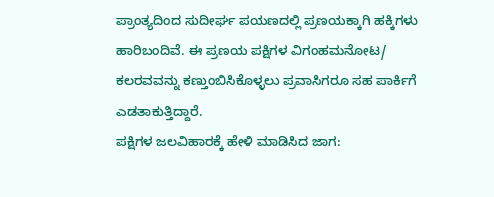ಪ್ರಾಂತ್ಯದಿಂದ ಸುದೀರ್ಘ ಪಯಣದಲ್ಲಿ ಪ್ರಣಯಕ್ಕಾಗಿ ಹಕ್ಕಿಗಳು ಹಾರಿಬಂದಿವೆ. ಈ ಪ್ರಣಯ ಪಕ್ಷಿಗಳ ವಿಗಂಹಮನೋಟ/ ಕಲರವವನ್ನು ಕಣ್ತುಂಬಿಸಿಕೊಳ್ಳಲು ಪ್ರವಾಸಿಗರೂ ಸಹ ಪಾರ್ಕಿಗೆ ಎಡತಾಕುತ್ತಿದ್ದಾರೆ.
ಪಕ್ಷಿಗಳ ಜಲವಿಹಾರಕ್ಕೆ ಹೇಳಿ ಮಾಡಿಸಿದ ಜಾಗ: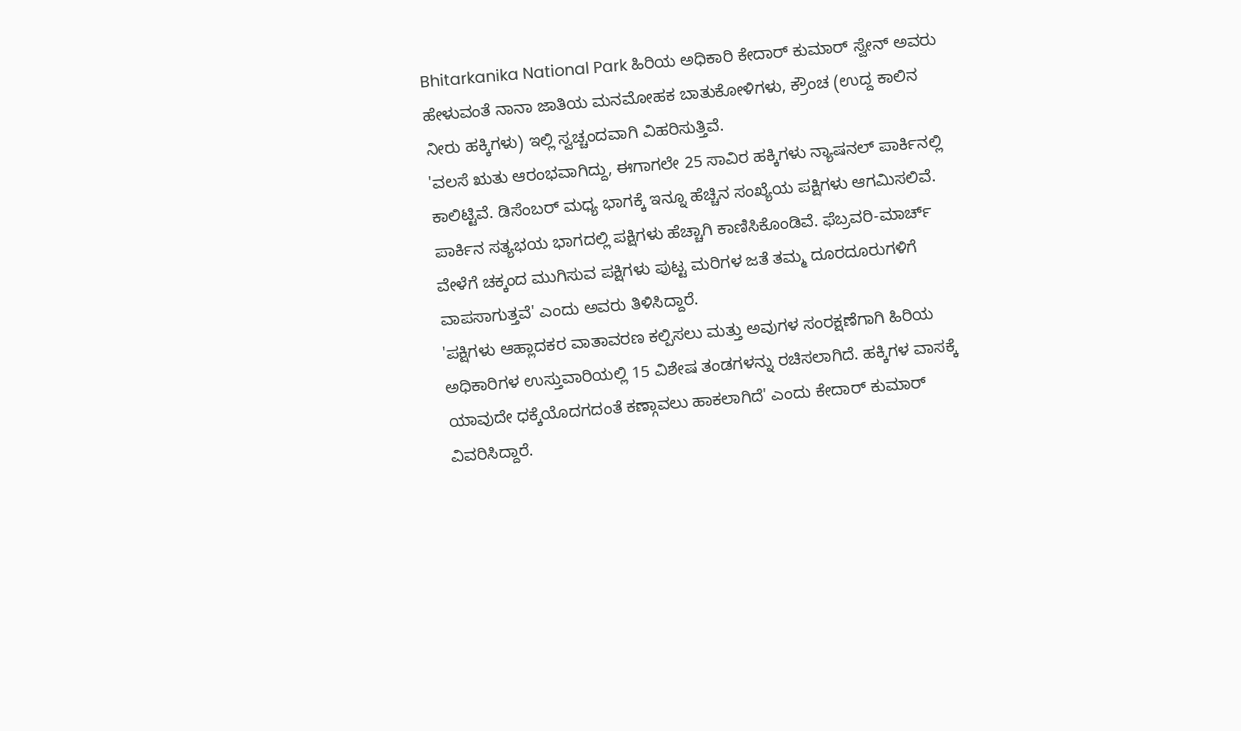Bhitarkanika National Park ಹಿರಿಯ ಅಧಿಕಾರಿ ಕೇದಾರ್ ಕುಮಾರ್ ಸ್ವೇನ್ ಅವರು ಹೇಳುವಂತೆ ನಾನಾ ಜಾತಿಯ ಮನಮೋಹಕ ಬಾತುಕೋಳಿಗಳು, ಕ್ರೌಂಚ (ಉದ್ದ ಕಾಲಿನ ನೀರು ಹಕ್ಕಿಗಳು) ಇಲ್ಲಿ ಸ್ವಚ್ಚಂದವಾಗಿ ವಿಹರಿಸುತ್ತಿವೆ.
'ವಲಸೆ ಋತು ಆರಂಭವಾಗಿದ್ದು, ಈಗಾಗಲೇ 25 ಸಾವಿರ ಹಕ್ಕಿಗಳು ನ್ಯಾಷನಲ್ ಪಾರ್ಕಿನಲ್ಲಿ ಕಾಲಿಟ್ಟಿವೆ. ಡಿಸೆಂಬರ್ ಮಧ್ಯ ಭಾಗಕ್ಕೆ ಇನ್ನೂ ಹೆಚ್ಚಿನ ಸಂಖ್ಯೆಯ ಪಕ್ಷಿಗಳು ಆಗಮಿಸಲಿವೆ. ಪಾರ್ಕಿನ ಸತ್ಯಭಯ ಭಾಗದಲ್ಲಿ ಪಕ್ಷಿಗಳು ಹೆಚ್ಚಾಗಿ ಕಾಣಿಸಿಕೊಂಡಿವೆ. ಫೆಬ್ರವರಿ-ಮಾರ್ಚ್ ವೇಳೆಗೆ ಚಕ್ಕಂದ ಮುಗಿಸುವ ಪಕ್ಷಿಗಳು ಪುಟ್ಟ ಮರಿಗಳ ಜತೆ ತಮ್ಮ ದೂರದೂರುಗಳಿಗೆ ವಾಪಸಾಗುತ್ತವೆ' ಎಂದು ಅವರು ತಿಳಿಸಿದ್ದಾರೆ.
'ಪಕ್ಷಿಗಳು ಆಹ್ಲಾದಕರ ವಾತಾವರಣ ಕಲ್ಪಿಸಲು ಮತ್ತು ಅವುಗಳ ಸಂರಕ್ಷಣೆಗಾಗಿ ಹಿರಿಯ ಅಧಿಕಾರಿಗಳ ಉಸ್ತುವಾರಿಯಲ್ಲಿ 15 ವಿಶೇಷ ತಂಡಗಳನ್ನು ರಚಿಸಲಾಗಿದೆ. ಹಕ್ಕಿಗಳ ವಾಸಕ್ಕೆ ಯಾವುದೇ ಧಕ್ಕೆಯೊದಗದಂತೆ ಕಣ್ಗಾವಲು ಹಾಕಲಾಗಿದೆ' ಎಂದು ಕೇದಾರ್ ಕುಮಾರ್ ವಿವರಿಸಿದ್ದಾರೆ.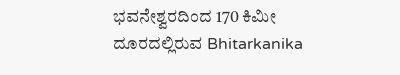ಭವನೇಶ್ವರದಿಂದ 170 ಕಿಮೀ ದೂರದಲ್ಲಿರುವ Bhitarkanika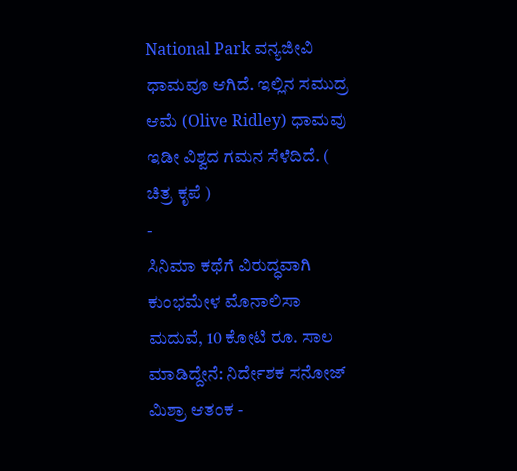National Park ವನ್ಯಜೀವಿ ಧಾಮವೂ ಆಗಿದೆ. ಇಲ್ಲಿನ ಸಮುದ್ರ ಆಮೆ (Olive Ridley) ಧಾಮವು ಇಡೀ ವಿಶ್ವದ ಗಮನ ಸೆಳೆದಿದೆ. ( ಚಿತ್ರ ಕೃಪೆ )
-
ಸಿನಿಮಾ ಕಥೆಗೆ ವಿರುದ್ಧವಾಗಿ ಕುಂಭಮೇಳ ಮೊನಾಲಿಸಾ ಮದುವೆ, 10 ಕೋಟಿ ರೂ. ಸಾಲ ಮಾಡಿದ್ದೇನೆ: ನಿರ್ದೇಶಕ ಸನೋಜ್ ಮಿಶ್ರಾ ಆತಂಕ -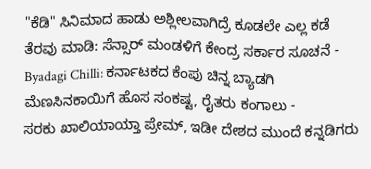"ಕೆಡಿ" ಸಿನಿಮಾದ ಹಾಡು ಅಶ್ಲೀಲವಾಗಿದ್ರೆ ಕೂಡಲೇ ಎಲ್ಲ ಕಡೆ ತೆರವು ಮಾಡಿ: ಸೆನ್ಸಾರ್ ಮಂಡಳಿಗೆ ಕೇಂದ್ರ ಸರ್ಕಾರ ಸೂಚನೆ -
Byadagi Chilli: ಕರ್ನಾಟಕದ ಕೆಂಪು ಚಿನ್ನ ಬ್ಯಾಡಗಿ ಮೆಣಸಿನಕಾಯಿಗೆ ಹೊಸ ಸಂಕಷ್ಟ, ರೈತರು ಕಂಗಾಲು -
ಸರಕು ಖಾಲಿಯಾಯ್ತಾ ಪ್ರೇಮ್, ಇಡೀ ದೇಶದ ಮುಂದೆ ಕನ್ನಡಿಗರು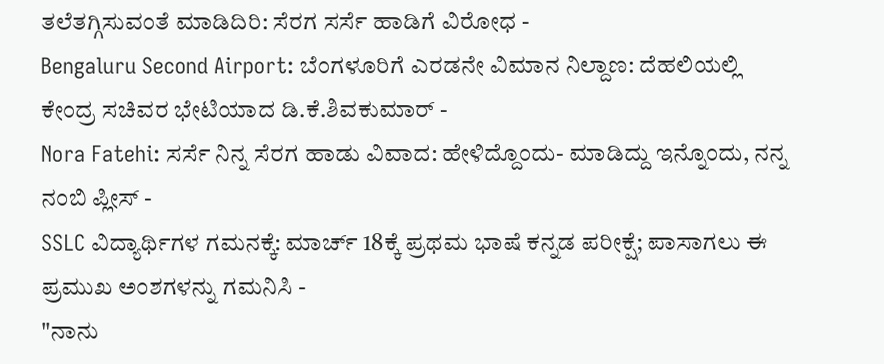ತಲೆತಗ್ಗಿಸುವಂತೆ ಮಾಡಿದಿರಿ: ಸೆರಗ ಸರ್ಸೆ ಹಾಡಿಗೆ ವಿರೋಧ -
Bengaluru Second Airport: ಬೆಂಗಳೂರಿಗೆ ಎರಡನೇ ವಿಮಾನ ನಿಲ್ದಾಣ: ದೆಹಲಿಯಲ್ಲಿ ಕೇಂದ್ರ ಸಚಿವರ ಭೇಟಿಯಾದ ಡಿ.ಕೆ.ಶಿವಕುಮಾರ್ -
Nora Fatehi: ಸರ್ಸೆ ನಿನ್ನ ಸೆರಗ ಹಾಡು ವಿವಾದ: ಹೇಳಿದ್ದೊಂದು- ಮಾಡಿದ್ದು ಇನ್ನೊಂದು, ನನ್ನ ನಂಬಿ ಪ್ಲೀಸ್ -
SSLC ವಿದ್ಯಾರ್ಥಿಗಳ ಗಮನಕ್ಕೆ: ಮಾರ್ಚ್ 18ಕ್ಕೆ ಪ್ರಥಮ ಭಾಷೆ ಕನ್ನಡ ಪರೀಕ್ಷೆ; ಪಾಸಾಗಲು ಈ ಪ್ರಮುಖ ಅಂಶಗಳನ್ನು ಗಮನಿಸಿ -
"ನಾನು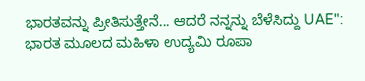ಭಾರತವನ್ನು ಪ್ರೀತಿಸುತ್ತೇನೆ... ಆದರೆ ನನ್ನನ್ನು ಬೆಳೆಸಿದ್ದು UAE": ಭಾರತ ಮೂಲದ ಮಹಿಳಾ ಉದ್ಯಮಿ ರೂಪಾ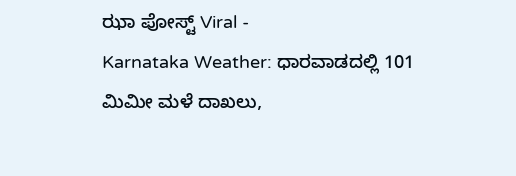ಝಾ ಪೋಸ್ಟ್ Viral -
Karnataka Weather: ಧಾರವಾಡದಲ್ಲಿ 101 ಮಿಮೀ ಮಳೆ ದಾಖಲು,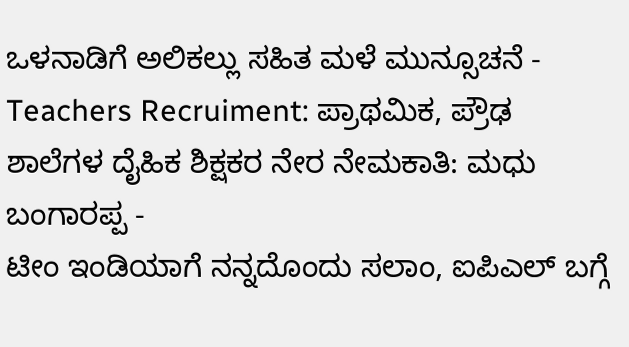ಒಳನಾಡಿಗೆ ಅಲಿಕಲ್ಲು ಸಹಿತ ಮಳೆ ಮುನ್ಸೂಚನೆ -
Teachers Recruiment: ಪ್ರಾಥಮಿಕ, ಪ್ರೌಢ ಶಾಲೆಗಳ ದೈಹಿಕ ಶಿಕ್ಷಕರ ನೇರ ನೇಮಕಾತಿ: ಮಧು ಬಂಗಾರಪ್ಪ -
ಟೀಂ ಇಂಡಿಯಾಗೆ ನನ್ನದೊಂದು ಸಲಾಂ, ಐಪಿಎಲ್ ಬಗ್ಗೆ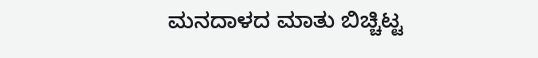ಮನದಾಳದ ಮಾತು ಬಿಚ್ಚಿಟ್ಟ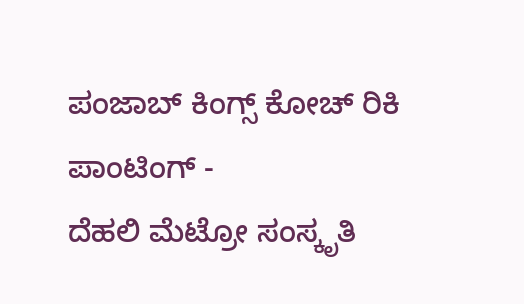ಪಂಜಾಬ್ ಕಿಂಗ್ಸ್ ಕೋಚ್ ರಿಕಿ ಪಾಂಟಿಂಗ್ -
ದೆಹಲಿ ಮೆಟ್ರೋ ಸಂಸ್ಕೃತಿ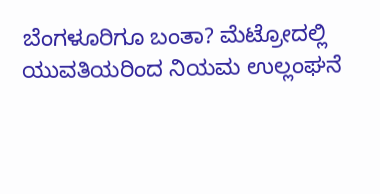ಬೆಂಗಳೂರಿಗೂ ಬಂತಾ? ಮೆಟ್ರೋದಲ್ಲಿ ಯುವತಿಯರಿಂದ ನಿಯಮ ಉಲ್ಲಂಘನೆ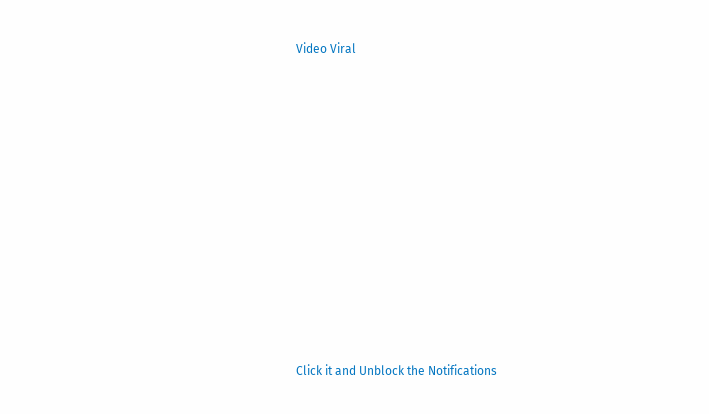Video Viral












Click it and Unblock the Notifications